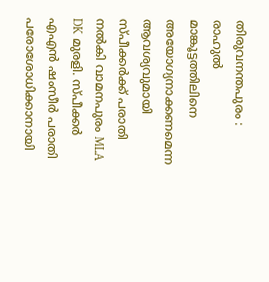തിരുവനന്തപുരം : രാഹുൽ മാങ്കൂട്ടത്തിലിനെ അയോഗ്യനാക്കണമെന്ന ആവശ്യവുമായി സ്പീക്കർക്ക് പരാതി നൽകി വാമനപുരം MLA DK മുരളി. സ്പീക്കർ എഎൻ ഷംസീർ പരാതി പരോശോധിക്കാനായി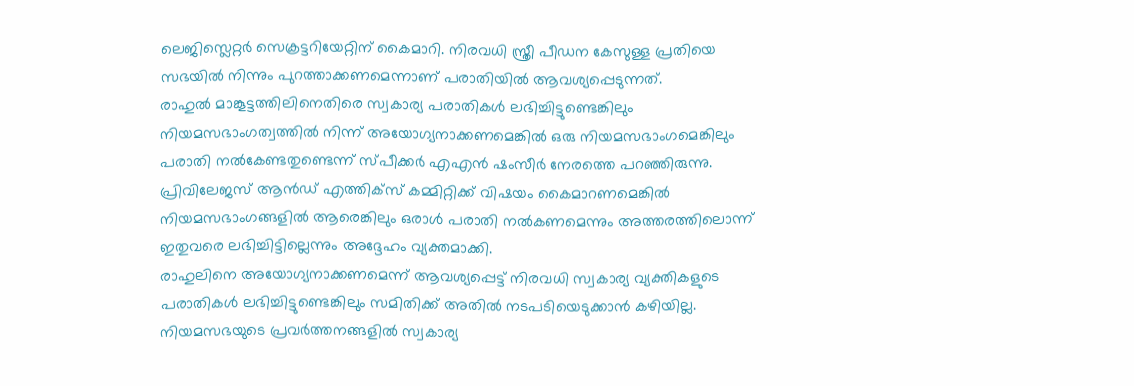ലെജിസ്ലെറ്റർ സെക്രട്ടറിയേറ്റിന് കൈമാറി. നിരവധി സ്ത്രീ പീഡന കേസുള്ള പ്രതിയെ സഭയിൽ നിന്നും പുറത്താക്കണമെന്നാണ് പരാതിയിൽ ആവശ്യപ്പെടുന്നത്.
രാഹുൽ മാങ്കൂട്ടത്തിലിനെതിരെ സ്വകാര്യ പരാതികൾ ലഭിച്ചിട്ടുണ്ടെങ്കിലും നിയമസഭാംഗത്വത്തിൽ നിന്ന് അയോഗ്യനാക്കണമെങ്കിൽ ഒരു നിയമസഭാംഗമെങ്കിലും പരാതി നൽകേണ്ടതുണ്ടെന്ന് സ്പീക്കർ എഎൻ ഷംസീർ നേരത്തെ പറഞ്ഞിരുന്നു. പ്രിവിലേജസ് ആൻഡ് എത്തിക്സ് കമ്മിറ്റിക്ക് വിഷയം കൈമാറണമെങ്കിൽ നിയമസഭാംഗങ്ങളിൽ ആരെങ്കിലും ഒരാൾ പരാതി നൽകണമെന്നും അത്തരത്തിലൊന്ന് ഇതുവരെ ലഭിച്ചിട്ടില്ലെന്നും അദ്ദേഹം വ്യക്തമാക്കി.
രാഹുലിനെ അയോഗ്യനാക്കണമെന്ന് ആവശ്യപ്പെട്ട് നിരവധി സ്വകാര്യ വ്യക്തികളുടെ പരാതികൾ ലഭിച്ചിട്ടുണ്ടെങ്കിലും സമിതിക്ക് അതിൽ നടപടിയെടുക്കാൻ കഴിയില്ല. നിയമസഭയുടെ പ്രവർത്തനങ്ങളിൽ സ്വകാര്യ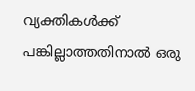വ്യക്തികൾക്ക് പങ്കില്ലാത്തതിനാൽ ഒരു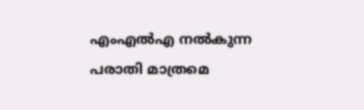എംഎൽഎ നൽകുന്ന പരാതി മാത്രമെ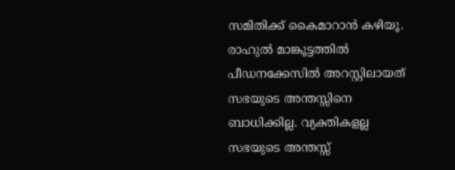സമിതിക്ക് കൈമാറാൻ കഴിയൂ.
രാഹുൽ മാങ്കൂട്ടത്തിൽ പീഡനക്കേസിൽ അറസ്റ്റിലായത് സഭയുടെ അന്തസ്സിനെ ബാധിക്കില്ല. വ്യക്തികളല്ല സഭയുടെ അന്തസ്സ്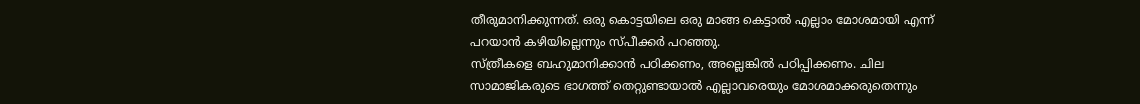തീരുമാനിക്കുന്നത്. ഒരു കൊട്ടയിലെ ഒരു മാങ്ങ കെട്ടാൽ എല്ലാം മോശമായി എന്ന് പറയാൻ കഴിയില്ലെന്നും സ്പീക്കർ പറഞ്ഞു.
സ്ത്രീകളെ ബഹുമാനിക്കാൻ പഠിക്കണം, അല്ലെങ്കിൽ പഠിപ്പിക്കണം. ചില സാമാജികരുടെ ഭാഗത്ത് തെറ്റുണ്ടായാൽ എല്ലാവരെയും മോശമാക്കരുതെന്നും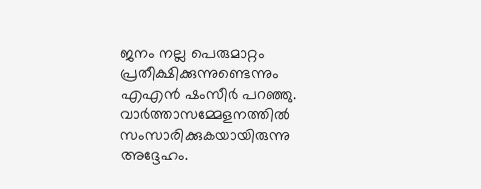ജനം നല്ല പെരുമാറ്റം പ്രതീക്ഷിക്കുന്നുണ്ടെന്നും എഎൻ ഷംസീർ പറഞ്ഞു. വാർത്താസമ്മേളനത്തിൽ സംസാരിക്കുകയായിരുന്നു അദ്ദേഹം.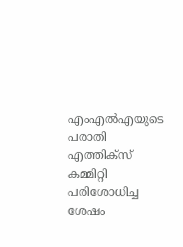എംഎൽഎയുടെ പരാതി എത്തിക്സ് കമ്മിറ്റി പരിശോധിച്ച ശേഷം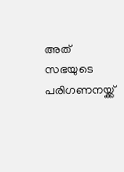അത് സഭയുടെ പരിഗണനയ്ക്ക്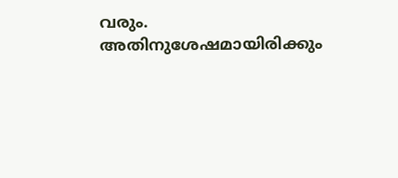വരും. അതിനുശേഷമായിരിക്കും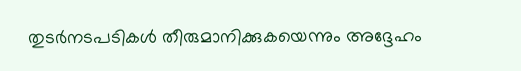തുടർനടപടികൾ തീരുമാനിക്കുകയെന്നും അദ്ദേഹം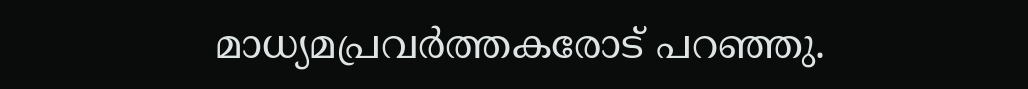മാധ്യമപ്രവർത്തകരോട് പറഞ്ഞു.